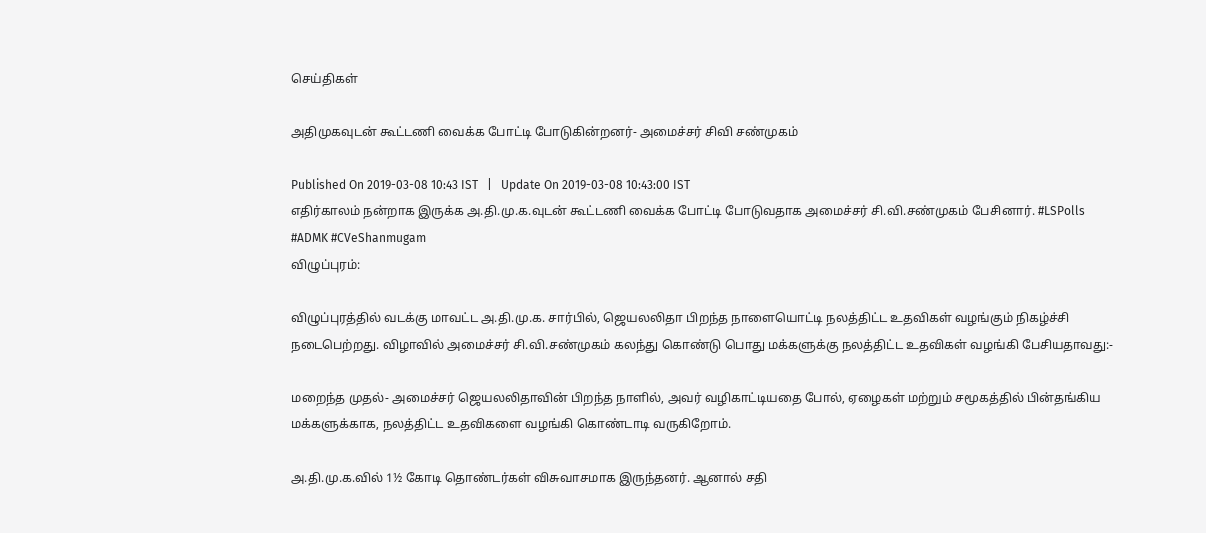செய்திகள்

அதிமுகவுடன் கூட்டணி வைக்க போட்டி போடுகின்றனர்- அமைச்சர் சிவி சண்முகம்

Published On 2019-03-08 10:43 IST   |   Update On 2019-03-08 10:43:00 IST
எதிர்காலம் நன்றாக இருக்க அ.தி.மு.க.வுடன் கூட்டணி வைக்க போட்டி போடுவதாக அமைச்சர் சி.வி.சண்முகம் பேசினார். #LSPolls #ADMK #CVeShanmugam
விழுப்புரம்:

விழுப்புரத்தில் வடக்கு மாவட்ட அ.தி.மு.க. சார்பில், ஜெயலலிதா பிறந்த நாளையொட்டி நலத்திட்ட உதவிகள் வழங்கும் நிகழ்ச்சி நடைபெற்றது. விழாவில் அமைச்சர் சி.வி.சண்முகம் கலந்து கொண்டு பொது மக்களுக்கு நலத்திட்ட உதவிகள் வழங்கி பேசியதாவது:-

மறைந்த முதல்- அமைச்சர் ஜெயலலிதாவின் பிறந்த நாளில், அவர் வழிகாட்டியதை போல், ஏழைகள் மற்றும் சமூகத்தில் பின்தங்கிய மக்களுக்காக, நலத்திட்ட உதவிகளை வழங்கி கொண்டாடி வருகிறோம்.

அ.தி.மு.க.வில் 1½ கோடி தொண்டர்கள் விசுவாசமாக இருந்தனர். ஆனால் சதி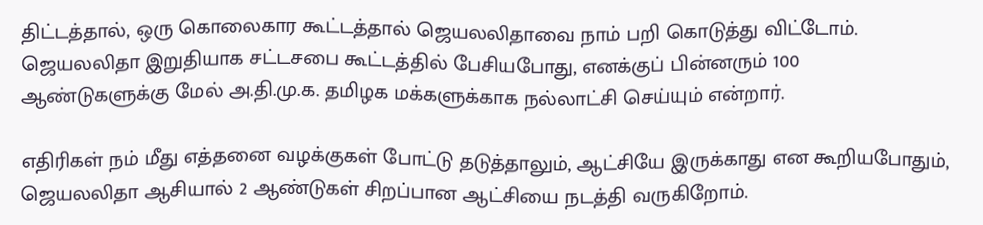திட்டத்தால், ஒரு கொலைகார கூட்டத்தால் ஜெயலலிதாவை நாம் பறி கொடுத்து விட்டோம். ஜெயலலிதா இறுதியாக சட்டசபை கூட்டத்தில் பேசியபோது, எனக்குப் பின்னரும் 100 ஆண்டுகளுக்கு மேல் அ.தி.மு.க. தமிழக மக்களுக்காக நல்லாட்சி செய்யும் என்றார்.

எதிரிகள் நம் மீது எத்தனை வழக்குகள் போட்டு தடுத்தாலும், ஆட்சியே இருக்காது என கூறியபோதும், ஜெயலலிதா ஆசியால் 2 ஆண்டுகள் சிறப்பான ஆட்சியை நடத்தி வருகிறோம்.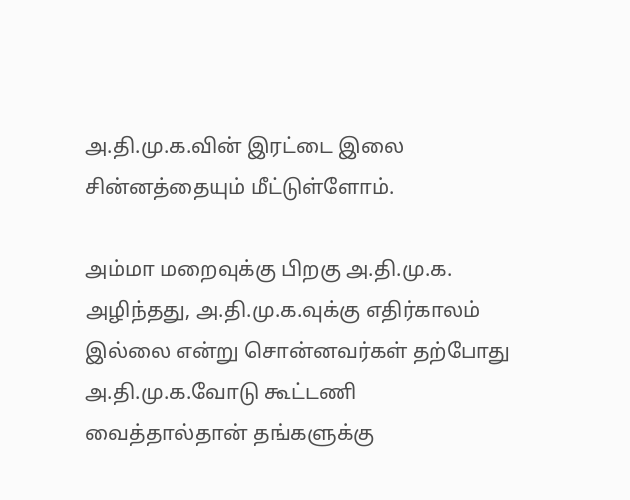அ.தி.மு.க.வின் இரட்டை இலை சின்னத்தையும் மீட்டுள்ளோம்.

அம்மா மறைவுக்கு பிறகு அ.தி.மு.க. அழிந்தது, அ.தி.மு.க.வுக்கு எதிர்காலம் இல்லை என்று சொன்னவர்கள் தற்போது அ.தி.மு.க.வோடு கூட்டணி வைத்தால்தான் தங்களுக்கு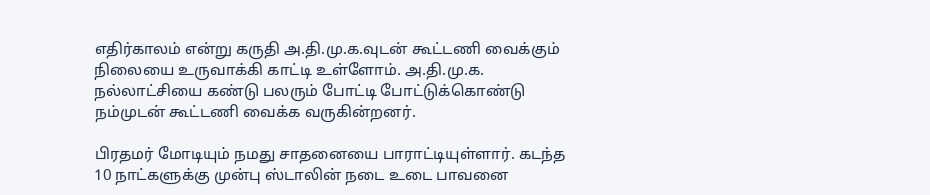எதிர்காலம் என்று கருதி அ.தி.மு.க.வுடன் கூட்டணி வைக்கும் நிலையை உருவாக்கி காட்டி உள்ளோம். அ.தி.மு.க. நல்லாட்சியை கண்டு பலரும் போட்டி போட்டுக்கொண்டு நம்முடன் கூட்டணி வைக்க வருகின்றனர்.

பிரதமர் மோடியும் நமது சாதனையை பாராட்டியுள்ளார். கடந்த 10 நாட்களுக்கு முன்பு ஸ்டாலின் நடை உடை பாவனை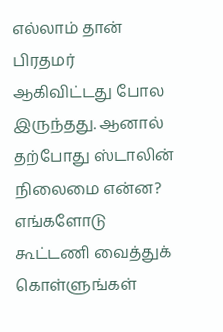எல்லாம் தான் பிரதமர் ஆகிவிட்டது போல இருந்தது. ஆனால் தற்போது ஸ்டாலின் நிலைமை என்ன? எங்களோடு கூட்டணி வைத்துக் கொள்ளுங்கள்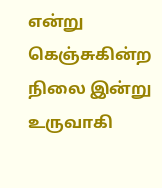என்று கெஞ்சுகின்ற நிலை இன்று உருவாகி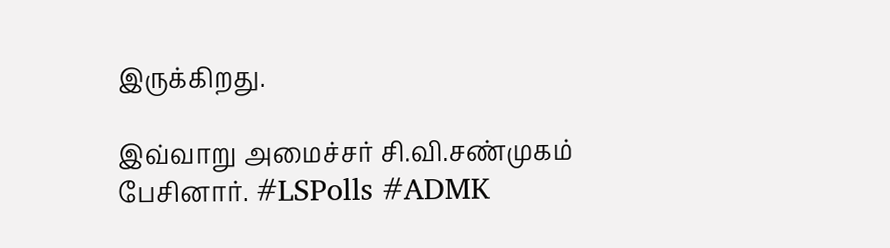இருக்கிறது.

இவ்வாறு அமைச்சர் சி.வி.சண்முகம் பேசினார். #LSPolls #ADMK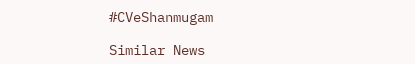#CVeShanmugam

Similar News